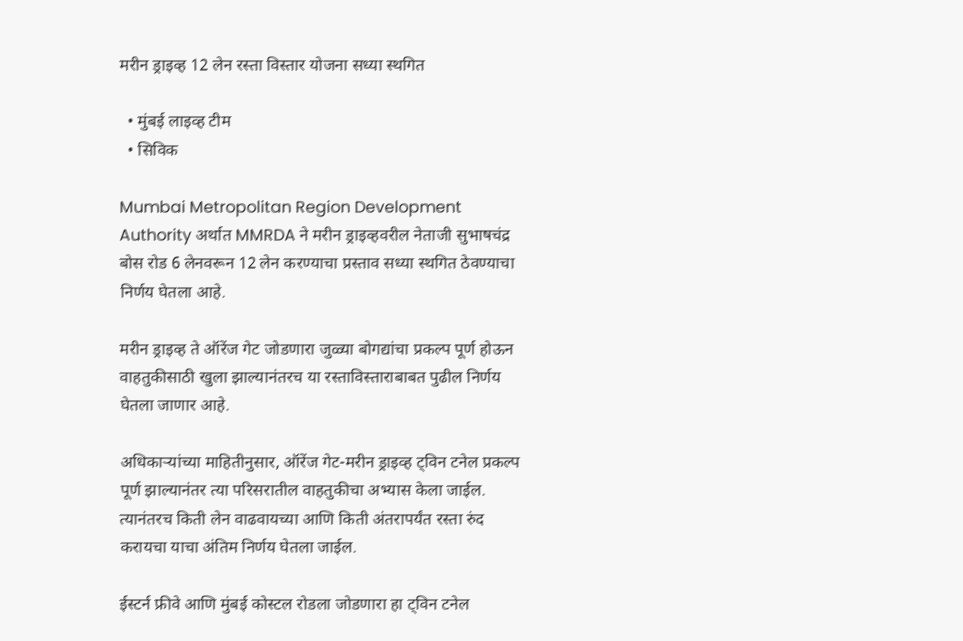मरीन ड्राइव्ह 12 लेन रस्ता विस्तार योजना सध्या स्थगित

  • मुंबई लाइव्ह टीम
  • सिविक

Mumbai Metropolitan Region Development Authority अर्थात MMRDA ने मरीन ड्राइव्हवरील नेताजी सुभाषचंद्र बोस रोड 6 लेनवरून 12 लेन करण्याचा प्रस्ताव सध्या स्थगित ठेवण्याचा निर्णय घेतला आहे.

मरीन ड्राइव्ह ते ऑरेंज गेट जोडणारा जुळ्या बोगद्यांचा प्रकल्प पूर्ण होऊन वाहतुकीसाठी खुला झाल्यानंतरच या रस्ताविस्ताराबाबत पुढील निर्णय घेतला जाणार आहे.

अधिकाऱ्यांच्या माहितीनुसार, ऑरेंज गेट-मरीन ड्राइव्ह ट्विन टनेल प्रकल्प पूर्ण झाल्यानंतर त्या परिसरातील वाहतुकीचा अभ्यास केला जाईल. त्यानंतरच किती लेन वाढवायच्या आणि किती अंतरापर्यंत रस्ता रुंद करायचा याचा अंतिम निर्णय घेतला जाईल.

ईस्टर्न फ्रीवे आणि मुंबई कोस्टल रोडला जोडणारा हा ट्विन टनेल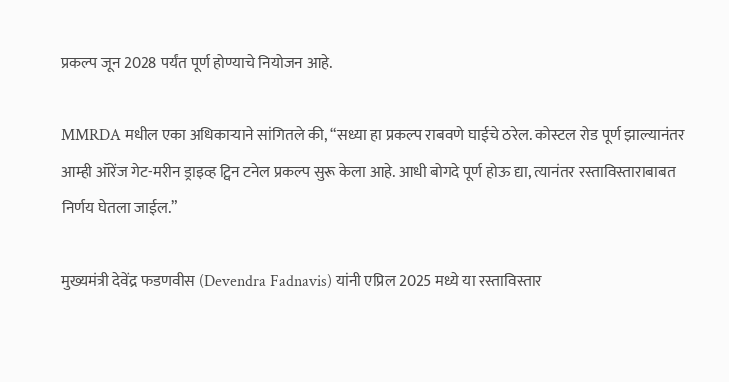प्रकल्प जून 2028 पर्यंत पूर्ण होण्याचे नियोजन आहे.

MMRDA मधील एका अधिकाऱ्याने सांगितले की, “सध्या हा प्रकल्प राबवणे घाईचे ठरेल. कोस्टल रोड पूर्ण झाल्यानंतर आम्ही ऑरेंज गेट-मरीन ड्राइव्ह ट्विन टनेल प्रकल्प सुरू केला आहे. आधी बोगदे पूर्ण होऊ द्या, त्यानंतर रस्ताविस्ताराबाबत निर्णय घेतला जाईल.”

मुख्यमंत्री देवेंद्र फडणवीस (Devendra Fadnavis) यांनी एप्रिल 2025 मध्ये या रस्ताविस्तार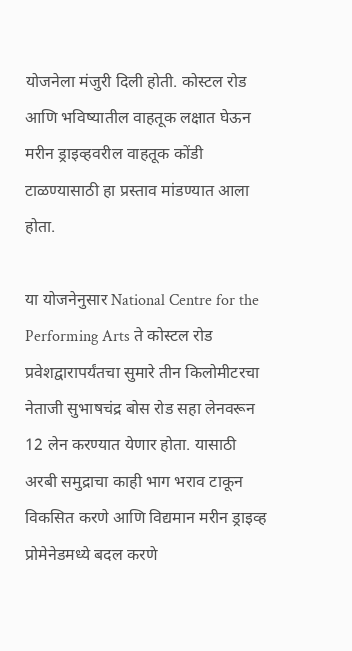योजनेला मंजुरी दिली होती. कोस्टल रोड आणि भविष्यातील वाहतूक लक्षात घेऊन मरीन ड्राइव्हवरील वाहतूक कोंडी टाळण्यासाठी हा प्रस्ताव मांडण्यात आला होता.

या योजनेनुसार National Centre for the Performing Arts ते कोस्टल रोड प्रवेशद्वारापर्यंतचा सुमारे तीन किलोमीटरचा नेताजी सुभाषचंद्र बोस रोड सहा लेनवरून 12 लेन करण्यात येणार होता. यासाठी अरबी समुद्राचा काही भाग भराव टाकून विकसित करणे आणि विद्यमान मरीन ड्राइव्ह प्रोमेनेडमध्ये बदल करणे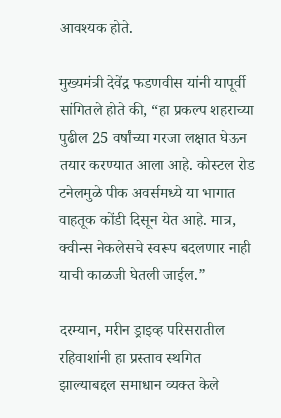आवश्यक होते.

मुख्यमंत्री देवेंद्र फडणवीस यांनी यापूर्वी सांगितले होते की, “हा प्रकल्प शहराच्या पुढील 25 वर्षांच्या गरजा लक्षात घेऊन तयार करण्यात आला आहे. कोस्टल रोड टनेलमुळे पीक अवर्समध्ये या भागात वाहतूक कोंडी दिसून येत आहे. मात्र, क्वीन्स नेकलेसचे स्वरूप बदलणार नाही याची काळजी घेतली जाईल.”

दरम्यान, मरीन ड्राइव्ह परिसरातील रहिवाशांनी हा प्रस्ताव स्थगित झाल्याबद्दल समाधान व्यक्त केले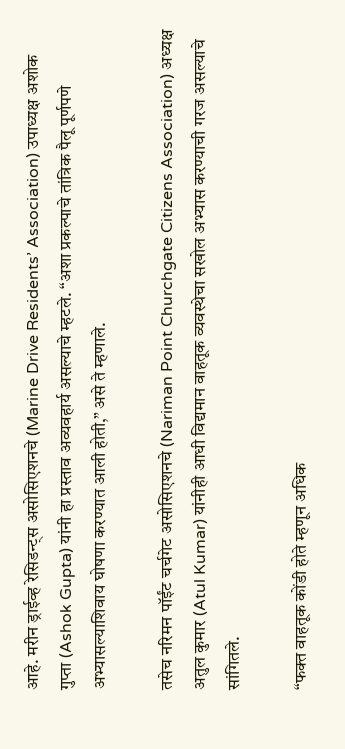आहे. मरीन ड्राईव्ह रेसिडन्ट्स असोसिएशनचे (Marine Drive Residents’ Association) उपाध्यक्ष अशोक गुप्ता (Ashok Gupta) यांनी हा प्रस्ताव अव्यवहार्य असल्याचे म्हटले. “अशा प्रकल्पाचे तांत्रिक पैलू पूर्णपणे अभ्यासल्याशिवाय घोषणा करण्यात आली होती,” असे ते म्हणाले.

तसेच नरिमन पॉईंट चर्चगेट असोसिएशनचे (Nariman Point Churchgate Citizens Association) अध्यक्ष अतुल कुमार (Atul Kumar) यांनीही आधी विद्यमान वाहतूक व्यवस्थेचा सखोल अभ्यास करण्याची गरज असल्याचे सांगितले.

“फक्त वाहतूक कोंडी होते म्हणून अधिक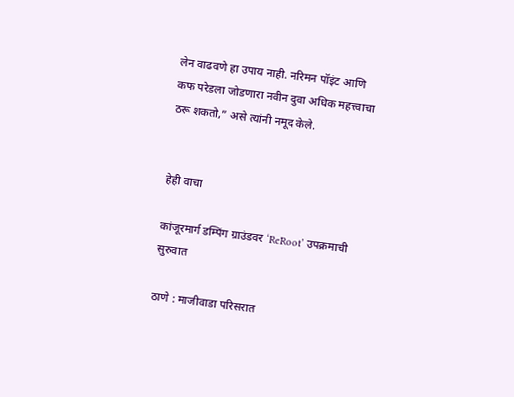लेन वाढवणे हा उपाय नाही. नरिमन पॉइंट आणि कफ परेडला जोडणारा नवीन दुवा अधिक महत्त्वाचा ठरू शकतो,” असे त्यांनी नमूद केले.


हेही वाचा

कांजूरमार्ग डम्पिंग ग्राउंडवर ‘ReRoot’ उपक्रमाची सुरुवात

ठाणे : माजीवाडा परिसरात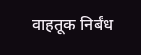वाहतूक निर्बंध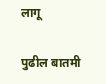लागू

पुढील बातमी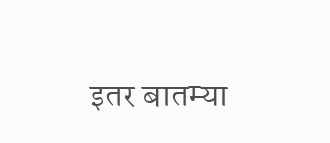इतर बातम्या